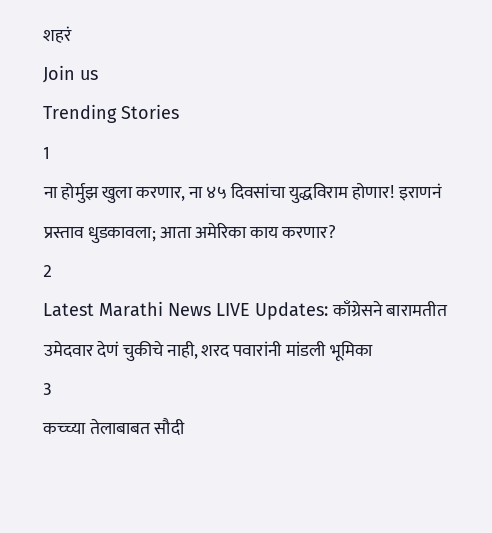शहरं
Join us
Trending Stories
1
ना होर्मुझ खुला करणार, ना ४५ दिवसांचा युद्धविराम होणार! इराणनं प्रस्ताव धुडकावला; आता अमेरिका काय करणार?
2
Latest Marathi News LIVE Updates: काँग्रेसने बारामतीत उमेदवार देणं चुकीचे नाही, शरद पवारांनी मांडली भूमिका
3
कच्च्या तेलाबाबत सौदी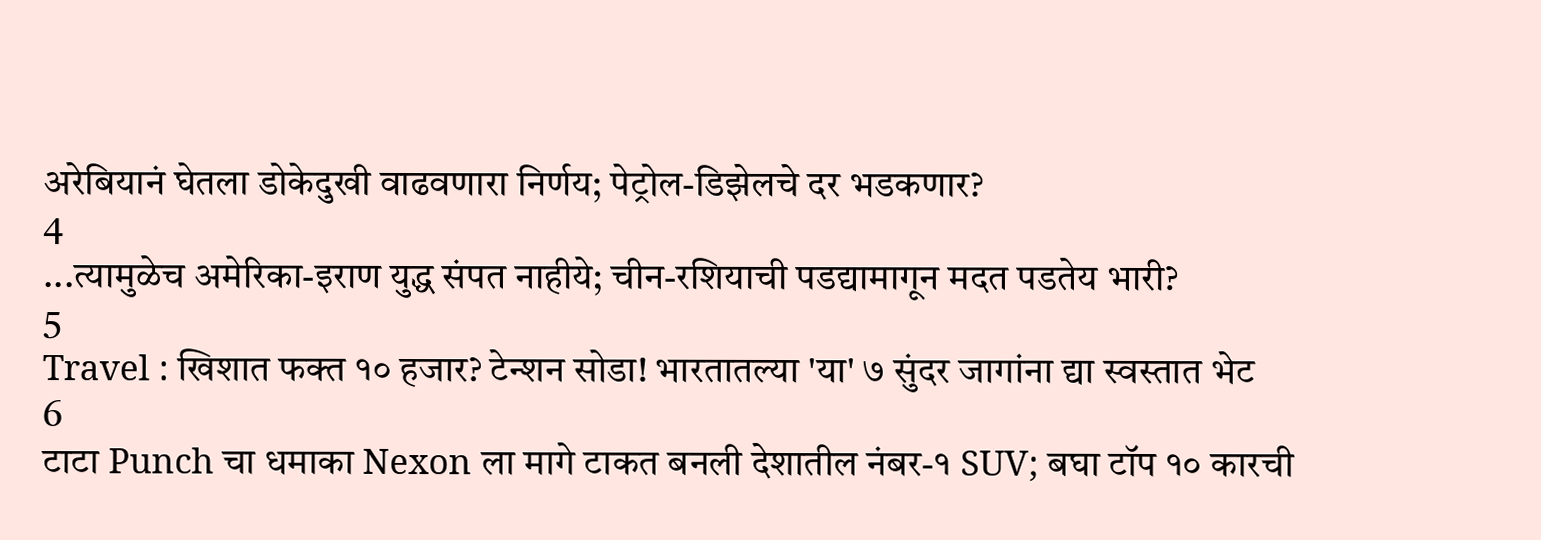अरेबियानं घेतला डोकेदुखी वाढवणारा निर्णय; पेट्रोल-डिझेलचे दर भडकणार?
4
...त्यामुळेच अमेरिका-इराण युद्ध संपत नाहीये; चीन-रशियाची पडद्यामागून मदत पडतेय भारी?
5
Travel : खिशात फक्त १० हजार? टेन्शन सोडा! भारतातल्या 'या' ७ सुंदर जागांना द्या स्वस्तात भेट
6
टाटा Punch चा धमाका Nexon ला मागे टाकत बनली देशातील नंबर-१ SUV; बघा टॉप १० कारची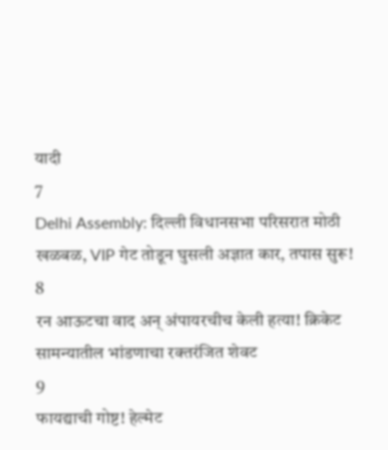यादी
7
Delhi Assembly: दिल्ली विधानसभा परिसरात मोठी खळबळ, VIP गेट तोडून घुसली अज्ञात कार, तपास सुरू!
8
रन आऊटचा वाद अन् अंपायरचीच केली हत्या! क्रिकेट सामन्यातील भांडणाचा रक्तरंजित शेवट
9
फायद्याची गोष्ट! हेल्मेट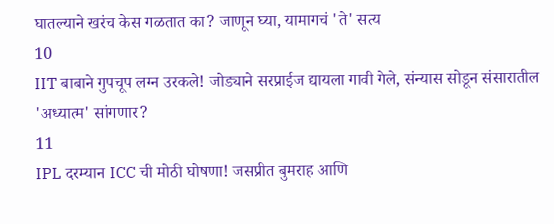घातल्याने खरंच केस गळतात का? जाणून घ्या, यामागचं 'ते' सत्य
10
IIT बाबाने गुपचूप लग्न उरकले! जोड्याने सरप्राईज द्यायला गावी गेले, संन्यास सोडून संसारातील 'अध्यात्म' सांगणार?
11
IPL दरम्यान ICC ची मोठी घोषणा! जसप्रीत बुमराह आणि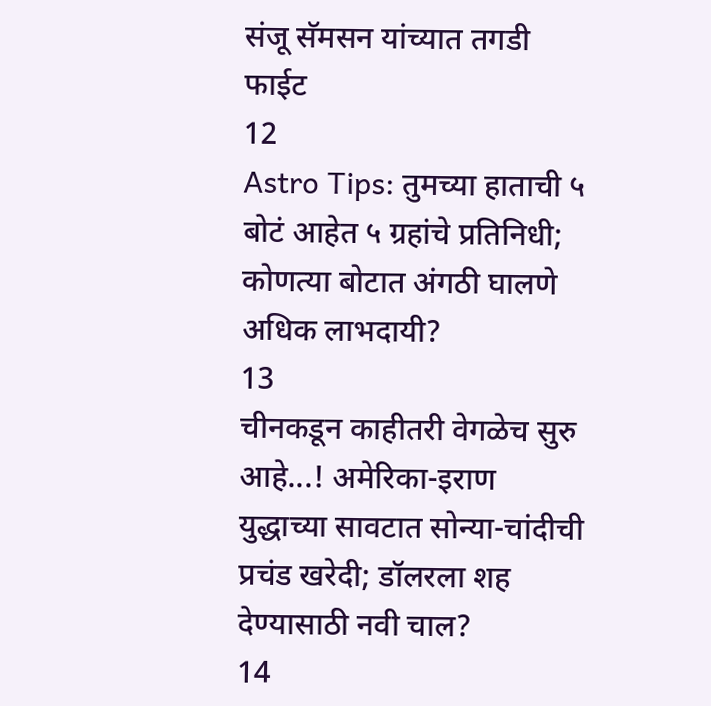संजू सॅमसन यांच्यात तगडी फाईट
12
Astro Tips: तुमच्या हाताची ५ बोटं आहेत ५ ग्रहांचे प्रतिनिधी; कोणत्या बोटात अंगठी घालणे अधिक लाभदायी?
13
चीनकडून काहीतरी वेगळेच सुरु आहे...! अमेरिका-इराण युद्धाच्या सावटात सोन्या-चांदीची प्रचंड खरेदी; डॉलरला शह देण्यासाठी नवी चाल?
14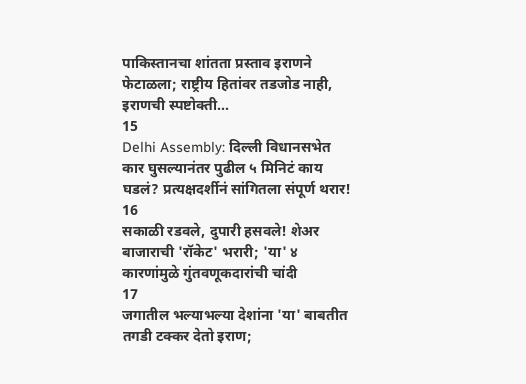पाकिस्तानचा शांतता प्रस्ताव इराणने फेटाळला; राष्ट्रीय हितांवर तडजोड नाही, इराणची स्पष्टोक्ती...
15
Delhi Assembly: दिल्ली विधानसभेत कार घुसल्यानंतर पुढील ५ मिनिटं काय घडलं? प्रत्यक्षदर्शीनं सांगितला संपूर्ण थरार!
16
सकाळी रडवले, दुपारी हसवले! शेअर बाजाराची 'रॉकेट' भरारी; 'या' ४ कारणांमुळे गुंतवणूकदारांची चांदी
17
जगातील भल्याभल्या देशांना 'या' बाबतीत तगडी टक्कर देतो इराण;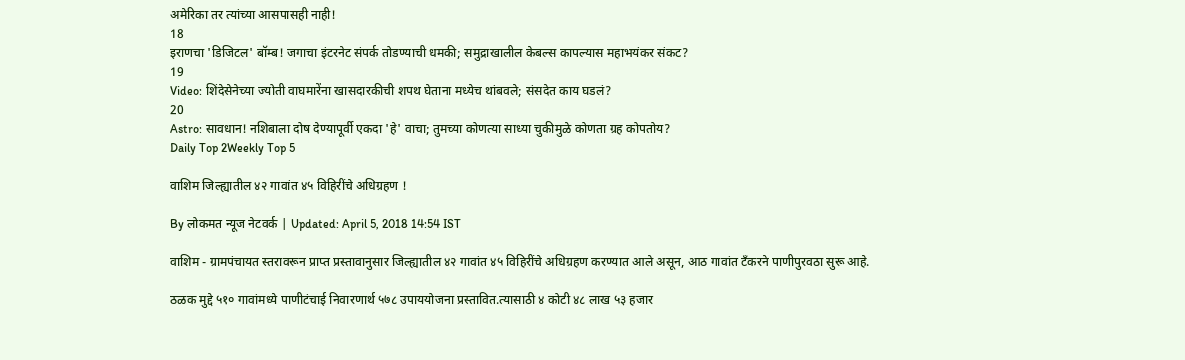अमेरिका तर त्यांच्या आसपासही नाही!
18
इराणचा 'डिजिटल' बॉम्ब! जगाचा इंटरनेट संपर्क तोडण्याची धमकी; समुद्राखालील केबल्स कापल्यास महाभयंकर संकट?
19
Video: शिंदेसेनेच्या ज्योती वाघमारेंना खासदारकीची शपथ घेताना मध्येच थांबवले; संसदेत काय घडलं?
20
Astro: सावधान! नशिबाला दोष देण्यापूर्वी एकदा 'हे' वाचा; तुमच्या कोणत्या साध्या चुकीमुळे कोणता ग्रह कोपतोय?
Daily Top 2Weekly Top 5

वाशिम जिल्ह्यातील ४२ गावांत ४५ विहिरींचे अधिग्रहण !

By लोकमत न्यूज नेटवर्क | Updated: April 5, 2018 14:54 IST

वाशिम - ग्रामपंचायत स्तरावरून प्राप्त प्रस्तावानुसार जिल्ह्यातील ४२ गावांत ४५ विहिरींचे अधिग्रहण करण्यात आले असून, आठ गावांत टँकरने पाणीपुरवठा सुरू आहे.

ठळक मुद्दे ५१० गावांमध्ये पाणीटंचाई निवारणार्थ ५७८ उपाययोजना प्रस्तावित.त्यासाठी ४ कोटी ४८ लाख ५३ हजार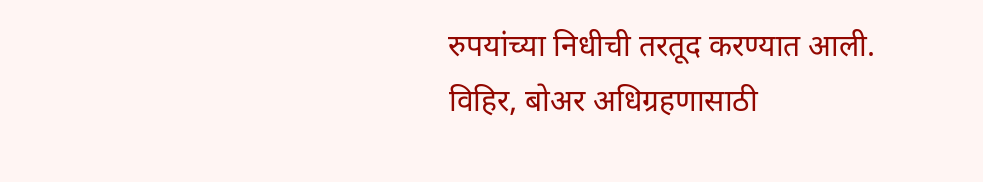रुपयांच्या निधीची तरतूद करण्यात आली. विहिर, बोअर अधिग्रहणासाठी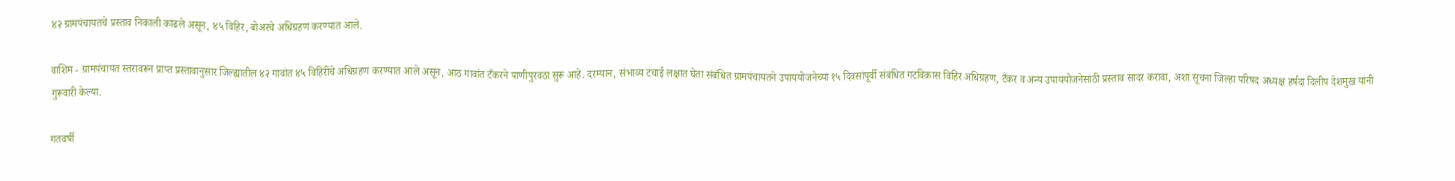४२ ग्रामपंचायतचे प्रस्ताव निकाली काढले असून, ४५ विहिर, बोअरचे अधिग्रहण करण्यात आले.

वाशिम - ग्रामपंचायत स्तरावरून प्राप्त प्रस्तावानुसार जिल्ह्यातील ४२ गावांत ४५ विहिरींचे अधिग्रहण करण्यात आले असून, आठ गावांत टँकरने पाणीपुरवठा सुरू आहे. दरम्यान, संभाव्य टंचाई लक्षात घेता संबंधित ग्रामपंचायतने उपाययोजनेच्या १५ दिवसांपूर्वी संबंधित गटविकास विहिर अधिग्रहण, टँकर व अन्य उपाययोजनेसाठी प्रस्ताव सादर करावा, अशा सूचना जिल्हा परिषद अध्यक्ष हर्षदा दिलीप देशमुख यांनी गुरूवारी केल्या.

गतवर्षी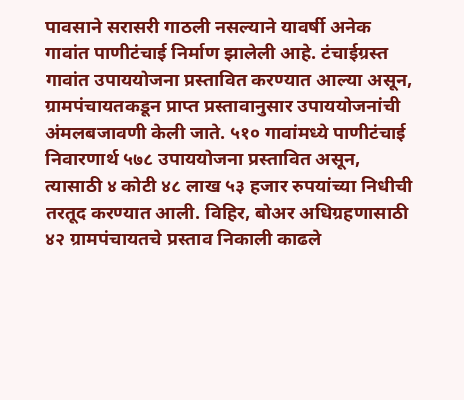पावसाने सरासरी गाठली नसल्याने यावर्षी अनेक गावांत पाणीटंचाई निर्माण झालेली आहे. टंचाईग्रस्त गावांत उपाययोजना प्रस्तावित करण्यात आल्या असून, ग्रामपंचायतकडून प्राप्त प्रस्तावानुसार उपाययोजनांची अंमलबजावणी केली जाते. ५१० गावांमध्ये पाणीटंचाई निवारणार्थ ५७८ उपाययोजना प्रस्तावित असून, त्यासाठी ४ कोटी ४८ लाख ५३ हजार रुपयांच्या निधीची तरतूद करण्यात आली. विहिर, बोअर अधिग्रहणासाठी ४२ ग्रामपंचायतचे प्रस्ताव निकाली काढले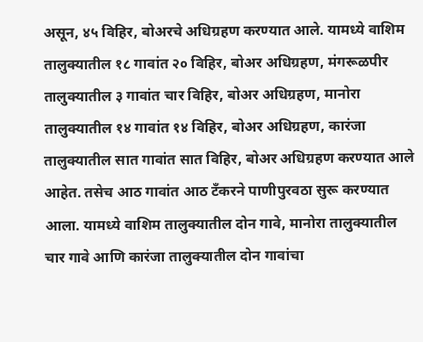असून, ४५ विहिर, बोअरचे अधिग्रहण करण्यात आले. यामध्ये वाशिम तालुक्यातील १८ गावांत २० विहिर, बोअर अधिग्रहण, मंगरूळपीर तालुक्यातील ३ गावांत चार विहिर, बोअर अधिग्रहण, मानोरा तालुक्यातील १४ गावांत १४ विहिर, बोअर अधिग्रहण, कारंजा तालुक्यातील सात गावांत सात विहिर, बोअर अधिग्रहण करण्यात आले आहेत. तसेच आठ गावांत आठ टँकरने पाणीपुरवठा सुरू करण्यात आला. यामध्ये वाशिम तालुक्यातील दोन गावे, मानोरा तालुक्यातील चार गावे आणि कारंजा तालुक्यातील दोन गावांचा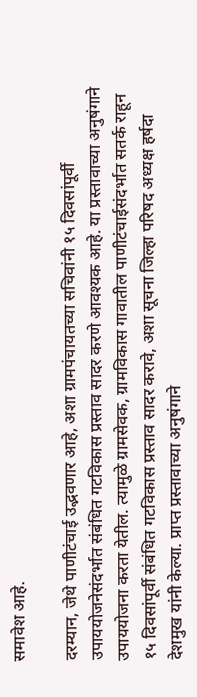समावेश आहे.

दरम्यान, जेथे पाणीटंचाई उद्भवणार आहे, अशा ग्रामपंचायतच्या सचिवांनी १५ दिवसांपूर्वी उपाययोजनेसंदर्भात संबंधित गटविकास प्रस्ताव सादर करणे आवश्यक आहे. या प्रस्तावाच्या अनुषंगाने उपाययोजना करता येतील. त्यामुळे ग्रामसेवक, ग्रामविकास गावातील पाणीटंचाईसंदर्भात सतर्क राहून १५ दिवसांपूर्वी संबंधित गटविकास प्रस्ताव सादर करावे, अशा सूचना जिल्हा परिषद अध्यक्ष हर्षदा देशमुख यांनी केल्या. प्राप्त प्रस्तावाच्या अनुषंगाने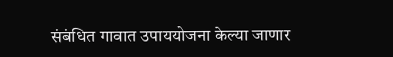संबंधित गावात उपाययोजना केल्या जाणार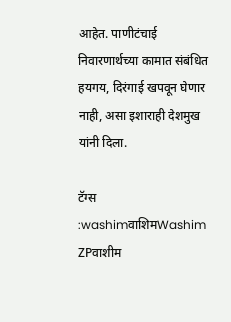आहेत. पाणीटंचाई निवारणार्थच्या कामात संबंधित हयगय, दिरंगाई खपवून घेणार नाही, असा इशाराही देशमुख यांनी दिला.

टॅग्स :washimवाशिमWashim ZPवाशीम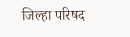जिल्हा परिषद